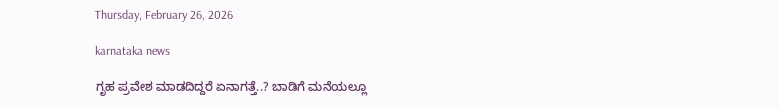Thursday, February 26, 2026

karnataka news

ಗೃಹ ಪ್ರವೇಶ ಮಾಡದಿದ್ದರೆ ಏನಾಗತ್ತೆ..? ಬಾಡಿಗೆ ಮನೆಯಲ್ಲೂ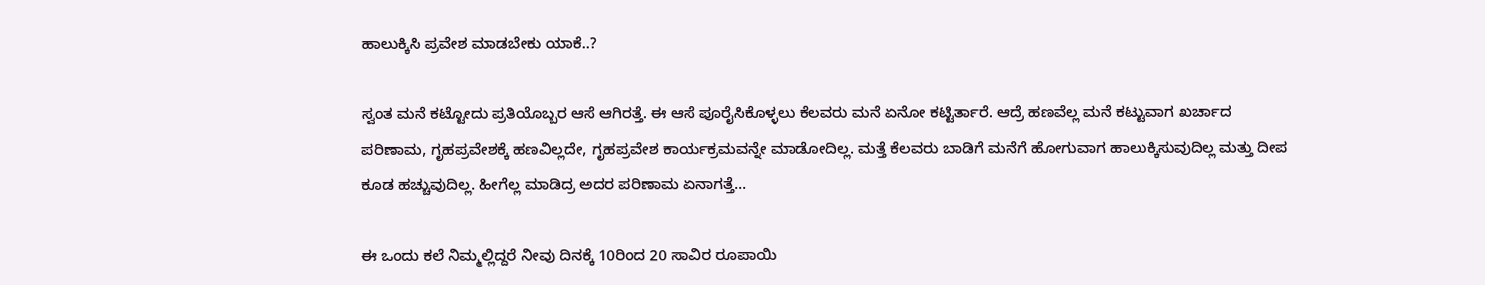ಹಾಲುಕ್ಕಿಸಿ ಪ್ರವೇಶ ಮಾಡಬೇಕು ಯಾಕೆ..?

ಸ್ವಂತ ಮನೆ ಕಟ್ಟೋದು ಪ್ರತಿಯೊಬ್ಬರ ಆಸೆ ಆಗಿರತ್ತೆ. ಈ ಆಸೆ ಪೂರೈಸಿಕೊಳ್ಳಲು ಕೆಲವರು ಮನೆ ಏನೋ ಕಟ್ಟಿರ್ತಾರೆ. ಆದ್ರೆ ಹಣವೆಲ್ಲ ಮನೆ ಕಟ್ಟುವಾಗ ಖರ್ಚಾದ ಪರಿಣಾಮ, ಗೃಹಪ್ರವೇಶಕ್ಕೆ ಹಣವಿಲ್ಲದೇ, ಗೃಹಪ್ರವೇಶ ಕಾರ್ಯಕ್ರಮವನ್ನೇ ಮಾಡೋದಿಲ್ಲ. ಮತ್ತೆ ಕೆಲವರು ಬಾಡಿಗೆ ಮನೆಗೆ ಹೋಗುವಾಗ ಹಾಲುಕ್ಕಿಸುವುದಿಲ್ಲ ಮತ್ತು ದೀಪ ಕೂಡ ಹಚ್ಚುವುದಿಲ್ಲ. ಹೀಗೆಲ್ಲ ಮಾಡಿದ್ರ ಅದರ ಪರಿಣಾಮ ಏನಾಗತ್ತೆ...

ಈ ಒಂದು ಕಲೆ ನಿಮ್ಮಲ್ಲಿದ್ದರೆ ನೀವು ದಿನಕ್ಕೆ 10ರಿಂದ 20 ಸಾವಿರ ರೂಪಾಯಿ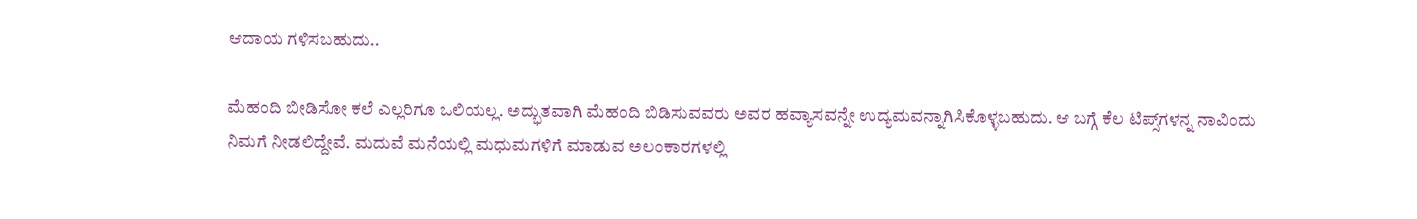ಆದಾಯ ಗಳಿಸಬಹುದು..

ಮೆಹಂದಿ ಬೀಡಿಸೋ ಕಲೆ ಎಲ್ಲರಿಗೂ ಒಲಿಯಲ್ಲ. ಅದ್ಭುತವಾಗಿ ಮೆಹಂದಿ ಬಿಡಿಸುವವರು ಅವರ ಹವ್ಯಾಸವನ್ನೇ ಉದ್ಯಮವನ್ನಾಗಿಸಿಕೊಳ್ಳಬಹುದು. ಆ ಬಗ್ಗೆ ಕೆಲ ಟಿಪ್ಸ್‌ಗಳನ್ನ ನಾವಿಂದು ನಿಮಗೆ ನೀಡಲಿದ್ದೇವೆ. ಮದುವೆ ಮನೆಯಲ್ಲಿ ಮಧುಮಗಳಿಗೆ ಮಾಡುವ ಅಲಂಕಾರಗಳಲ್ಲಿ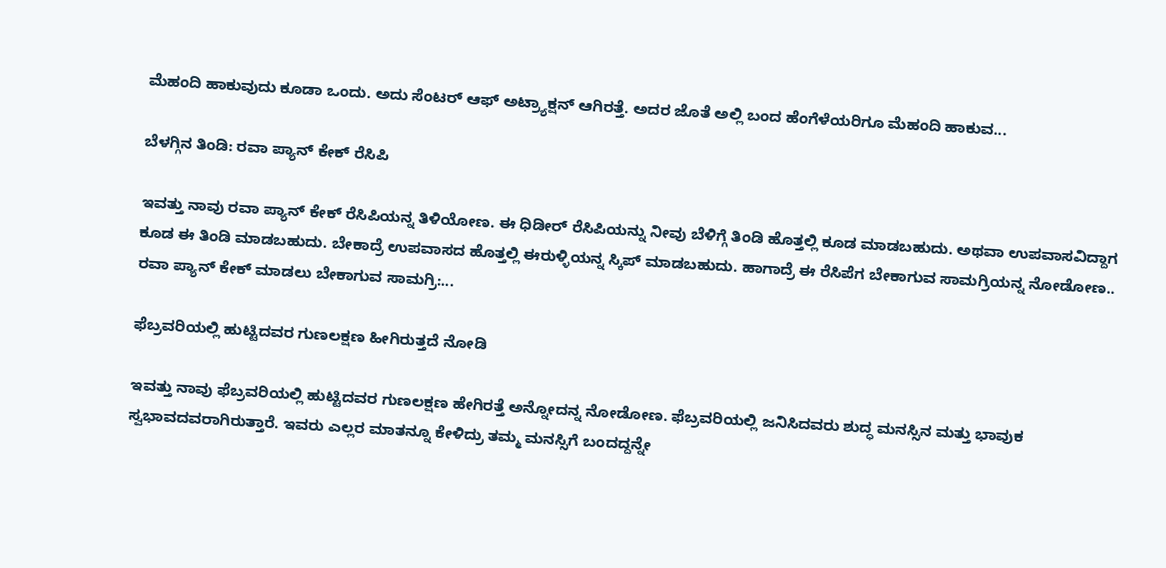ಮೆಹಂದಿ ಹಾಕುವುದು ಕೂಡಾ ಒಂದು. ಅದು ಸೆಂಟರ್ ಆಫ್ ಅಟ್ರ್ಯಾಕ್ಷನ್ ಆಗಿರತ್ತೆ. ಅದರ ಜೊತೆ ಅಲ್ಲಿ ಬಂದ ಹೆಂಗೆಳೆಯರಿಗೂ ಮೆಹಂದಿ ಹಾಕುವ...

ಬೆಳಗ್ಗಿನ ತಿಂಡಿ: ರವಾ ಪ್ಯಾನ್‌ ಕೇಕ್ ರೆಸಿಪಿ

ಇವತ್ತು ನಾವು ರವಾ ಪ್ಯಾನ್‌ ಕೇಕ್ ರೆಸಿಪಿಯನ್ನ ತಿಳಿಯೋಣ. ಈ ಧಿಡೀರ್ ರೆಸಿಪಿಯನ್ನು ನೀವು ಬೆಳಿಗ್ಗೆ ತಿಂಡಿ ಹೊತ್ತಲ್ಲಿ ಕೂಡ ಮಾಡಬಹುದು. ಅಥವಾ ಉಪವಾಸವಿದ್ದಾಗ ಕೂಡ ಈ ತಿಂಡಿ ಮಾಡಬಹುದು. ಬೇಕಾದ್ರೆ ಉಪವಾಸದ ಹೊತ್ತಲ್ಲಿ ಈರುಳ್ಳಿಯನ್ನ ಸ್ಕಿಪ್ ಮಾಡಬಹುದು. ಹಾಗಾದ್ರೆ ಈ ರೆಸಿಪೆಗ ಬೇಕಾಗುವ ಸಾಮಗ್ರಿಯನ್ನ ನೋಡೋಣ.. ರವಾ ಪ್ಯಾನ್‌ ಕೇಕ್ ಮಾಡಲು ಬೇಕಾಗುವ ಸಾಮಗ್ರಿ:...

ಫೆಬ್ರವರಿಯಲ್ಲಿ ಹುಟ್ಟಿದವರ ಗುಣಲಕ್ಷಣ ಹೀಗಿರುತ್ತದೆ ನೋಡಿ

ಇವತ್ತು ನಾವು ಫೆಬ್ರವರಿಯಲ್ಲಿ ಹುಟ್ಟಿದವರ ಗುಣಲಕ್ಷಣ ಹೇಗಿರತ್ತೆ ಅನ್ನೋದನ್ನ ನೋಡೋಣ. ಫೆಬ್ರವರಿಯಲ್ಲಿ ಜನಿಸಿದವರು ಶುದ್ಧ ಮನಸ್ಸಿನ ಮತ್ತು ಭಾವುಕ ಸ್ವಭಾವದವರಾಗಿರುತ್ತಾರೆ. ಇವರು ಎಲ್ಲರ ಮಾತನ್ನೂ ಕೇಳಿದ್ರು ತಮ್ಮ ಮನಸ್ಸಿಗೆ ಬಂದದ್ದನ್ನೇ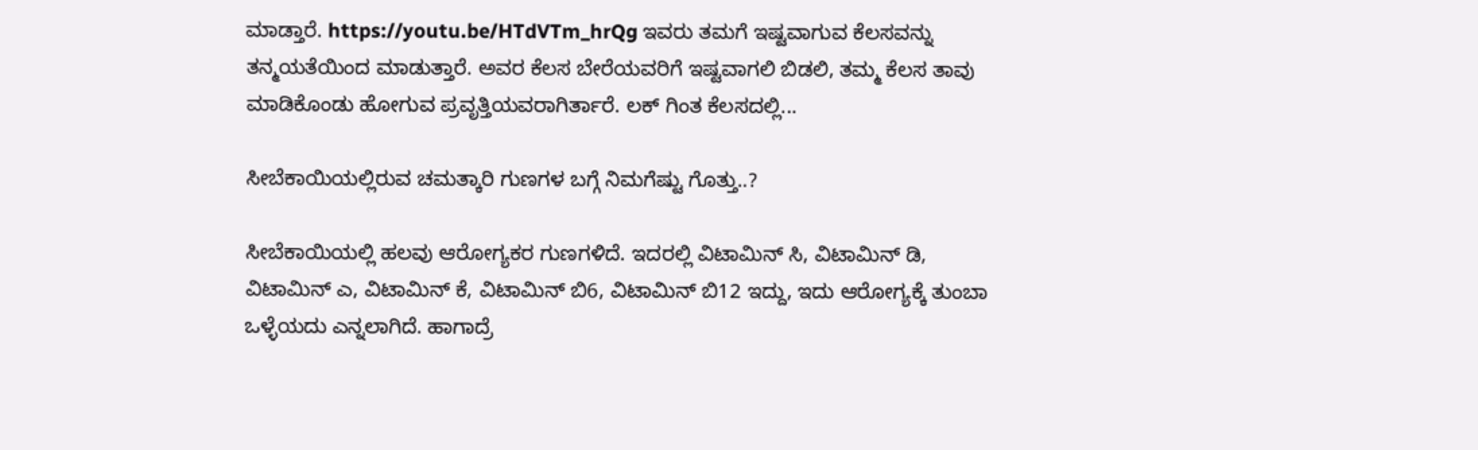ಮಾಡ್ತಾರೆ. https://youtu.be/HTdVTm_hrQg ಇವರು ತಮಗೆ ಇಷ್ಟವಾಗುವ ಕೆಲಸವನ್ನು ತನ್ಮಯತೆಯಿಂದ ಮಾಡುತ್ತಾರೆ. ಅವರ ಕೆಲಸ ಬೇರೆಯವರಿಗೆ ಇಷ್ಟವಾಗಲಿ ಬಿಡಲಿ, ತಮ್ಮ ಕೆಲಸ ತಾವು ಮಾಡಿಕೊಂಡು ಹೋಗುವ ಪ್ರವೃತ್ತಿಯವರಾಗಿರ್ತಾರೆ. ಲಕ್ ಗಿಂತ ಕೆಲಸದಲ್ಲಿ...

ಸೀಬೆಕಾಯಿಯಲ್ಲಿರುವ ಚಮತ್ಕಾರಿ ಗುಣಗಳ ಬಗ್ಗೆ ನಿಮಗೆಷ್ಟು ಗೊತ್ತು..?

ಸೀಬೆಕಾಯಿಯಲ್ಲಿ ಹಲವು ಆರೋಗ್ಯಕರ ಗುಣಗಳಿದೆ. ಇದರಲ್ಲಿ ವಿಟಾಮಿನ್ ಸಿ, ವಿಟಾಮಿನ್ ಡಿ, ವಿಟಾಮಿನ್ ಎ, ವಿಟಾಮಿನ್ ಕೆ, ವಿಟಾಮಿನ್ ಬಿ6, ವಿಟಾಮಿನ್ ಬಿ12 ಇದ್ದು, ಇದು ಆರೋಗ್ಯಕ್ಕೆ ತುಂಬಾ ಒಳ್ಳೆಯದು ಎನ್ನಲಾಗಿದೆ. ಹಾಗಾದ್ರೆ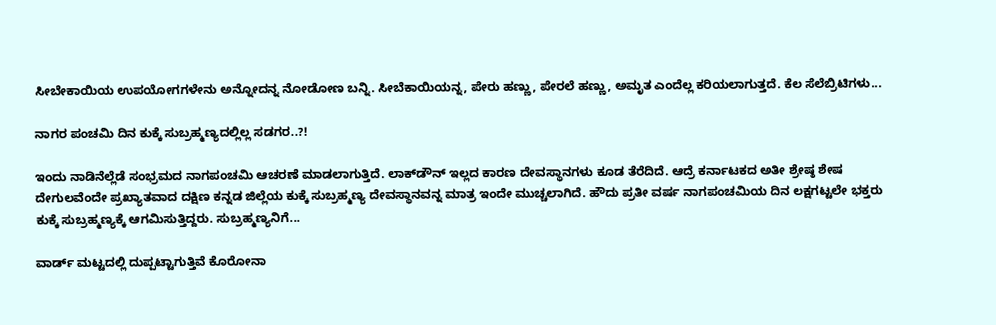ಸೀಬೇಕಾಯಿಯ ಉಪಯೋಗಗಳೇನು ಅನ್ನೋದನ್ನ ನೋಡೋಣ ಬನ್ನಿ. ಸೀಬೆಕಾಯಿಯನ್ನ, ಪೇರು ಹಣ್ಣು, ಪೇರಲೆ ಹಣ್ಣು, ಅಮೃತ ಎಂದೆಲ್ಲ ಕರಿಯಲಾಗುತ್ತದೆ. ಕೆಲ ಸೆಲೆಬ್ರಿಟಿಗಳು...

ನಾಗರ ಪಂಚಮಿ ದಿನ ಕುಕ್ಕೆ ಸುಬ್ರಹ್ಮಣ್ಯದಲ್ಲಿಲ್ಲ ಸಡಗರ..?!

ಇಂದು ನಾಡಿನೆಲ್ಲೆಡೆ ಸಂಭ್ರಮದ ನಾಗಪಂಚಮಿ ಆಚರಣೆ ಮಾಡಲಾಗುತ್ತಿದೆ. ಲಾಕ್‌ಡೌನ್ ಇಲ್ಲದ ಕಾರಣ ದೇವಸ್ಥಾನಗಳು ಕೂಡ ತೆರೆದಿದೆ. ಆದ್ರೆ ಕರ್ನಾಟಕದ ಅತೀ ಶ್ರೇಷ್ಠ ಶೇಷ ದೇಗುಲವೆಂದೇ ಪ್ರಖ್ಯಾತವಾದ ದಕ್ಷಿಣ ಕನ್ನಡ ಜಿಲ್ಲೆಯ ಕುಕ್ಕೆ ಸುಬ್ರಹ್ಮಣ್ಯ ದೇವಸ್ಥಾನವನ್ನ ಮಾತ್ರ ಇಂದೇ ಮುಚ್ಚಲಾಗಿದೆ. ಹೌದು ಪ್ರತೀ ವರ್ಷ ನಾಗಪಂಚಮಿಯ ದಿನ ಲಕ್ಷಗಟ್ಟಲೇ ಭಕ್ತರು ಕುಕ್ಕೆ ಸುಬ್ರಹ್ಮಣ್ಯಕ್ಕೆ ಆಗಮಿಸುತ್ತಿದ್ದರು. ಸುಬ್ರಹ್ಮಣ್ಯನಿಗೆ...

ವಾರ್ಡ್ ಮಟ್ಟದಲ್ಲಿ‌ ದುಪ್ಪಟ್ಟಾಗುತ್ತಿವೆ ಕೊರೋನಾ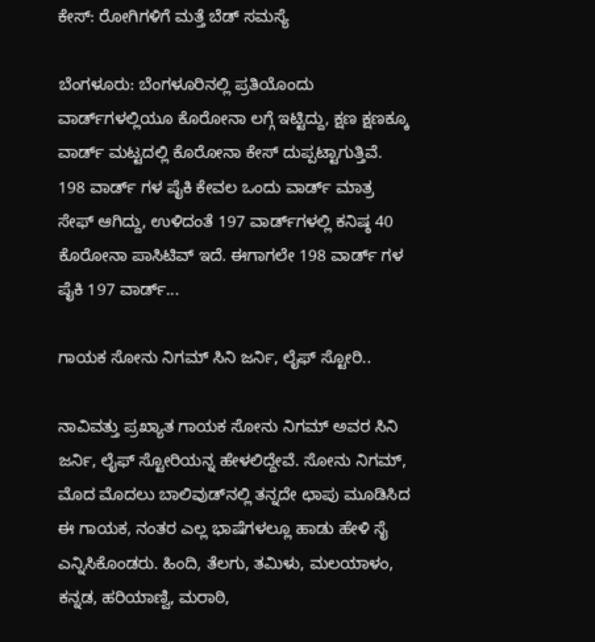ಕೇಸ್: ರೋಗಿಗಳಿಗೆ ಮತ್ತೆ ಬೆಡ್ ಸಮಸ್ಯೆ

ಬೆಂಗಳೂರು: ಬೆಂಗಳೂರಿನಲ್ಲಿ ಪ್ರತಿಯೊಂದು ವಾರ್ಡ್‌ಗಳಲ್ಲಿಯೂ ಕೊರೋನಾ ಲಗ್ಗೆ ಇಟ್ಟಿದ್ದು, ಕ್ಷಣ ಕ್ಷಣಕ್ಕೂ ವಾರ್ಡ್ ಮಟ್ಟದಲ್ಲಿ ಕೊರೋನಾ ಕೇಸ್‌ ದುಪ್ಪಟ್ಟಾಗುತ್ತಿವೆ. 198 ವಾರ್ಡ್ ಗಳ ಪೈಕಿ ಕೇವಲ ಒಂದು ವಾರ್ಡ್ ಮಾತ್ರ ಸೇಫ್ ಆಗಿದ್ದು, ಉಳಿದಂತೆ 197 ವಾರ್ಡ್‌ಗಳಲ್ಲಿ ಕನಿಷ್ಠ 40 ಕೊರೋನಾ ಪಾಸಿಟಿವ್ ಇದೆ. ಈಗಾಗಲೇ 198 ವಾರ್ಡ್ ಗಳ ಪೈಕಿ 197 ವಾರ್ಡ್...

ಗಾಯಕ ಸೋನು ನಿಗಮ್ ಸಿನಿ ಜರ್ನಿ, ಲೈಫ್‌ ಸ್ಟೋರಿ..

ನಾವಿವತ್ತು ಪ್ರಖ್ಯಾತ ಗಾಯಕ ಸೋನು ನಿಗಮ್ ಅವರ ಸಿನಿ ಜರ್ನಿ, ಲೈಫ್‌ ಸ್ಟೋರಿಯನ್ನ ಹೇಳಲಿದ್ದೇವೆ. ಸೋನು ನಿಗಮ್, ಮೊದ ಮೊದಲು ಬಾಲಿವುಡ್‌ನಲ್ಲಿ ತನ್ನದೇ ಛಾಪು ಮೂಡಿಸಿದ ಈ ಗಾಯಕ, ನಂತರ ಎಲ್ಲ ಭಾಷೆಗಳಲ್ಲೂ ಹಾಡು ಹೇಳಿ ಸೈ ಎನ್ನಿಸಿಕೊಂಡರು. ಹಿಂದಿ, ತೆಲಗು, ತಮಿಳು, ಮಲಯಾಳಂ, ಕನ್ನಡ, ಹರಿಯಾಣ್ವಿ, ಮರಾಠಿ,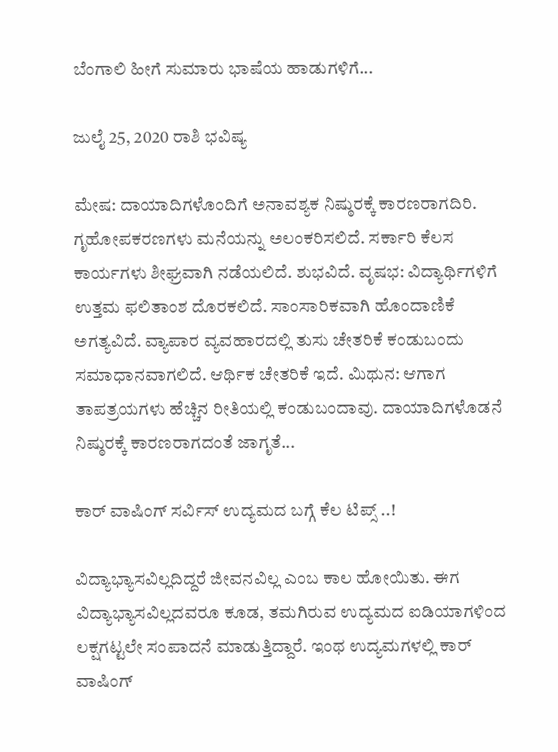ಬೆಂಗಾಲಿ ಹೀಗೆ ಸುಮಾರು ಭಾಷೆಯ ಹಾಡುಗಳಿಗೆ...

ಜುಲೈ 25, 2020 ರಾಶಿ ಭವಿಷ್ಯ

ಮೇಷ: ದಾಯಾದಿಗಳೊಂದಿಗೆ ಅನಾವಶ್ಯಕ ನಿಷ್ಠುರಕ್ಕೆ ಕಾರಣರಾಗದಿರಿ. ಗೃಹೋಪಕರಣಗಳು ಮನೆಯನ್ನು ಅಲಂಕರಿಸಲಿದೆ. ಸರ್ಕಾರಿ ಕೆಲಸ ಕಾರ್ಯಗಳು ಶೀಘ್ರವಾಗಿ ನಡೆಯಲಿದೆ. ಶುಭವಿದೆ. ವೃಷಭ: ವಿದ್ಯಾರ್ಥಿಗಳಿಗೆ ಉತ್ತಮ ಫಲಿತಾಂಶ ದೊರಕಲಿದೆ. ಸಾಂಸಾರಿಕವಾಗಿ ಹೊಂದಾಣಿಕೆ ಅಗತ್ಯವಿದೆ. ವ್ಯಾಪಾರ ವ್ಯವಹಾರದಲ್ಲಿ ತುಸು ಚೇತರಿಕೆ ಕಂಡುಬಂದು ಸಮಾಧಾನವಾಗಲಿದೆ. ಆರ್ಥಿಕ ಚೇತರಿಕೆ ಇದೆ. ಮಿಥುನ: ಆಗಾಗ ತಾಪತ್ರಯಗಳು ಹೆಚ್ಚಿನ ರೀತಿಯಲ್ಲಿ ಕಂಡುಬಂದಾವು. ದಾಯಾದಿಗಳೊಡನೆ ನಿಷ್ಠುರಕ್ಕೆ ಕಾರಣರಾಗದಂತೆ ಜಾಗೃತೆ...

ಕಾರ್ ವಾಷಿಂಗ್ ಸರ್ವಿಸ್ ಉದ್ಯಮದ ಬಗ್ಗೆ ಕೆಲ ಟಿಪ್ಸ್ ..!

ವಿದ್ಯಾಭ್ಯಾಸವಿಲ್ಲದಿದ್ದರೆ ಜೀವನವಿಲ್ಲ ಎಂಬ ಕಾಲ ಹೋಯಿತು. ಈಗ ವಿದ್ಯಾಭ್ಯಾಸವಿಲ್ಲದವರೂ ಕೂಡ, ತಮಗಿರುವ ಉದ್ಯಮದ ಐಡಿಯಾಗಳಿಂದ ಲಕ್ಷಗಟ್ಟಲೇ ಸಂಪಾದನೆ ಮಾಡುತ್ತಿದ್ದಾರೆ. ಇಂಥ ಉದ್ಯಮಗಳಲ್ಲಿ ಕಾರ್ ವಾಷಿಂಗ್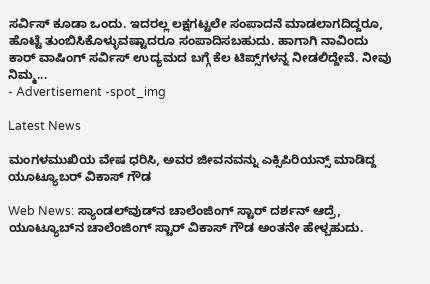ಸರ್ವಿಸ್ ಕೂಡಾ ಒಂದು. ಇದರಲ್ಲ ಲಕ್ಷಗಟ್ಟಲೇ ಸಂಪಾದನೆ ಮಾಡಲಾಗದಿದ್ದರೂ, ಹೊಟ್ಟೆ ತುಂಬಿಸಿಕೊಳ್ಳುವಷ್ಟಾದರೂ ಸಂಪಾದಿಸಬಹುದು. ಹಾಗಾಗಿ ನಾವಿಂದು ಕಾರ್ ವಾಷಿಂಗ್ ಸರ್ವಿಸ್ ಉದ್ಯಮದ ಬಗ್ಗೆ ಕೆಲ ಟಿಪ್ಸ್‌ಗಳನ್ನ ನೀಡಲಿದ್ದೇವೆ. ನೀವು ನಿಮ್ಮ...
- Advertisement -spot_img

Latest News

ಮಂಗಳಮುಖಿಯ ವೇಷ ಧರಿಸಿ, ಅವರ ಜೀವನವನ್ನು ಎಕ್ಸಿಪಿರಿಯನ್ಸ್ ಮಾಡಿದ್ದ ಯೂಟ್ಯೂಬರ್ ವಿಕಾಸ್ ಗೌಡ

Web News: ಸ್ಯಾಂಡಲ್‌ವುಡ್‌ನ ಚಾಲೆಂಜಿಂಗ್ ಸ್ಟಾರ್ ದರ್ಶನ್ ಆದ್ರೆ, ಯೂಟ್ಯೂಬ್‌ನ ಚಾಲೆಂಜಿಂಗ್ ಸ್ಟಾರ್ ವಿಕಾಸ್ ಗೌಡ ಅಂತನೇ ಹೇಳ್ಬಹುದು.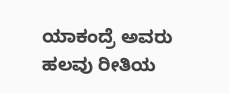ಯಾಕಂದ್ರೆ ಅವರು ಹಲವು ರೀತಿಯ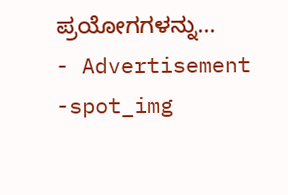ಪ್ರಯೋಗಗಳನ್ನು...
- Advertisement -spot_img